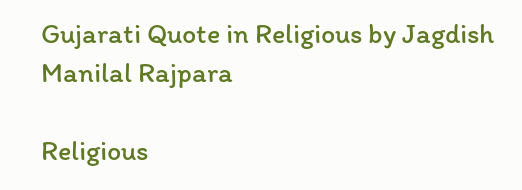Gujarati Quote in Religious by Jagdish Manilal Rajpara

Religious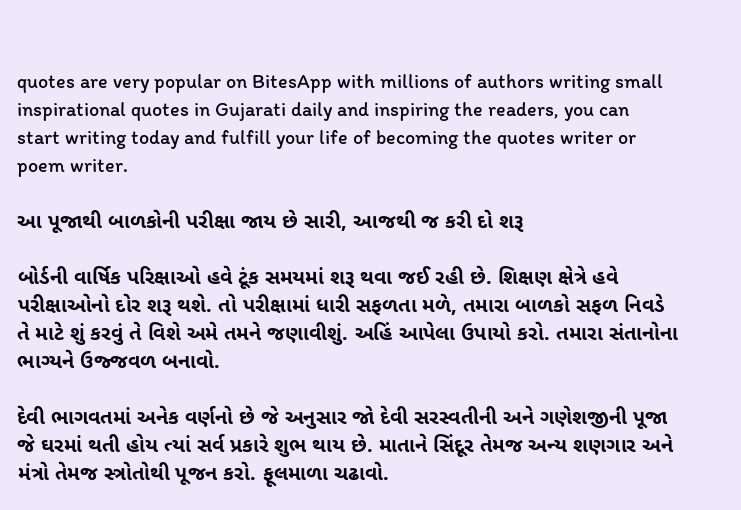quotes are very popular on BitesApp with millions of authors writing small inspirational quotes in Gujarati daily and inspiring the readers, you can start writing today and fulfill your life of becoming the quotes writer or poem writer.

આ પૂજાથી બાળકોની પરીક્ષા જાય છે સારી, આજથી જ કરી દો શરૂ

બોર્ડની વાર્ષિક પરિક્ષાઓ હવે ટૂંક સમયમાં શરૂ થવા જઈ રહી છે. શિક્ષણ ક્ષેત્રે હવે પરીક્ષાઓનો દોર શરૂ થશે. તો પરીક્ષામાં ધારી સફળતા મળે, તમારા બાળકો સફળ નિવડે તે માટે શું કરવું તે વિશે અમે તમને જણાવીશું. અહિં આપેલા ઉપાયો કરો. તમારા સંતાનોના ભાગ્યને ઉજ્જવળ બનાવો.

દેવી ભાગવતમાં અનેક વર્ણનો છે જે અનુસાર જો દેવી સરસ્વતીની અને ગણેશજીની પૂજા જે ઘરમાં થતી હોય ત્યાં સર્વ પ્રકારે શુભ થાય છે. માતાને સિંદૂર તેમજ અન્ય શણગાર અને મંત્રો તેમજ સ્ત્રોતોથી પૂજન કરો. ફૂલમાળા ચઢાવો.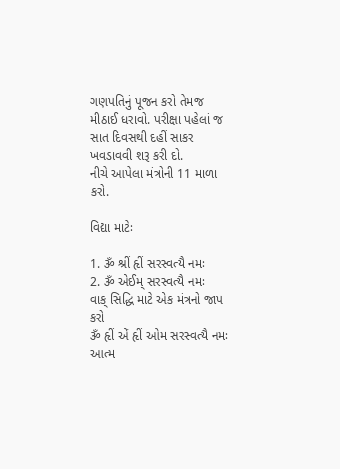ગણપતિનું પૂજન કરો તેમજ મીઠાઈ ધરાવો. પરીક્ષા પહેલાં જ સાત દિવસથી દહીં સાકર ખવડાવવી શરૂ કરી દો.
નીચે આપેલા મંત્રોની 11 માળા કરો.

વિદ્યા માટેઃ

1. ૐ શ્રીં હૃીં સરસ્વત્યૈ નમઃ
2. ૐ એઈમ્ સરસ્વત્યૈ નમઃ
વાક્ સિદ્ધિ માટે એક મંત્રનો જાપ કરો
ૐ હૃીં એં હૃીં ઓમ સરસ્વત્યૈ નમઃ
આત્મ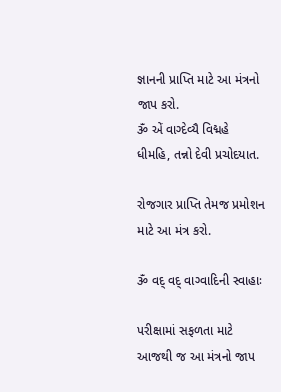જ્ઞાનની પ્રાપ્તિ માટે આ મંત્રનો જાપ કરો.
ૐ એં વાગ્દેવ્યૈ વિદ્મહે ધીમહિ, તન્નો દેવી પ્રચોદયાત.

રોજગાર પ્રાપ્તિ તેમજ પ્રમોશન માટે આ મંત્ર કરો.

ૐ વદ્ વદ્ વાગ્વાદિની સ્વાહાઃ

પરીક્ષામાં સફળતા માટે આજથી જ આ મંત્રનો જાપ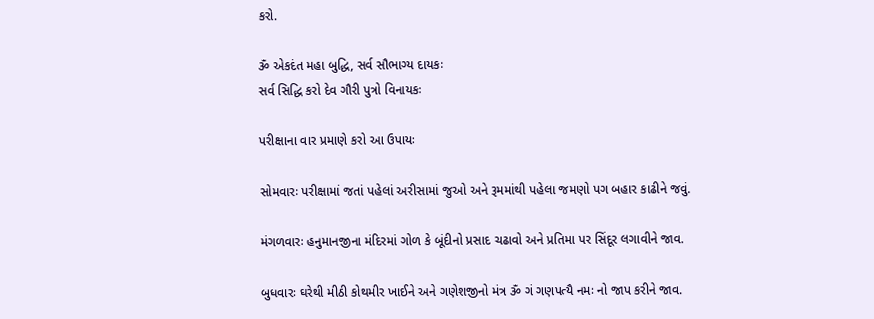કરો.

ૐ એકદંત મહા બુદ્ધિ, સર્વ સૌભાગ્ય દાયકઃ
સર્વ સિદ્ધિ કરો દેવ ગૌરી પુત્રો વિનાયકઃ

પરીક્ષાના વાર પ્રમાણે કરો આ ઉપાયઃ

સોમવારઃ પરીક્ષામાં જતાં પહેલાં અરીસામાં જુઓ અને રૂમમાંથી પહેલા જમણો પગ બહાર કાઢીને જવું.

મંગળવારઃ હનુમાનજીના મંદિરમાં ગોળ કે બૂંદીનો પ્રસાદ ચઢાવો અને પ્રતિમા પર સિંદૂર લગાવીને જાવ.

બુધવારઃ ઘરેથી મીઠી કોથમીર ખાઈને અને ગણેશજીનો મંત્ર ૐ ગં ગણપત્યૈ નમઃ નો જાપ કરીને જાવ.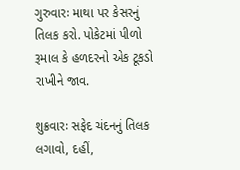ગુરુવારઃ માથા પર કેસરનું તિલક કરો. પોકેટમાં પીળો રૂમાલ કે હળદરનો એક ટૂકડો રાખીને જાવ.

શુક્રવારઃ સફેદ ચંદનનું તિલક લગાવો, દહીં,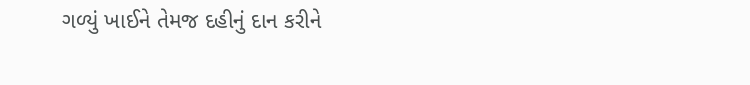ગળ્યું ખાઈને તેમજ દહીનું દાન કરીને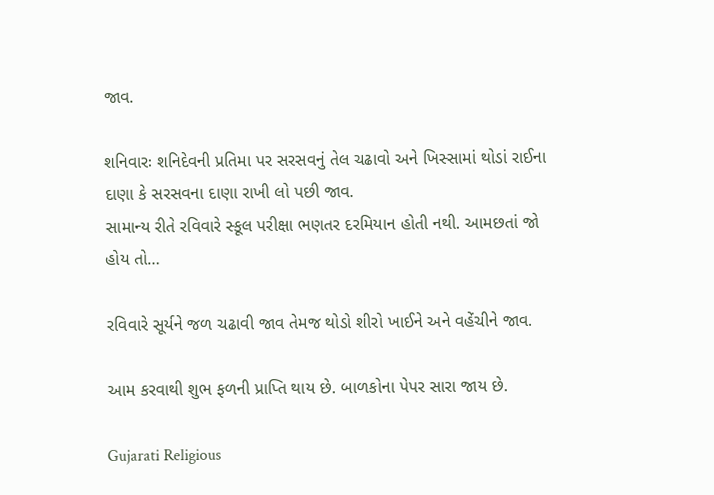જાવ.

શનિવારઃ શનિદેવની પ્રતિમા પર સરસવનું તેલ ચઢાવો અને ખિસ્સામાં થોડાં રાઈના દાણા કે સરસવના દાણા રાખી લો પછી જાવ.
સામાન્ય રીતે રવિવારે સ્કૂલ પરીક્ષા ભણતર દરમિયાન હોતી નથી. આમછતાં જો હોય તો…

રવિવારે સૂર્યને જળ ચઢાવી જાવ તેમજ થોડો શીરો ખાઈને અને વહેંચીને જાવ.

આમ કરવાથી શુભ ફળની પ્રાપ્તિ થાય છે. બાળકોના પેપર સારા જાય છે.

Gujarati Religious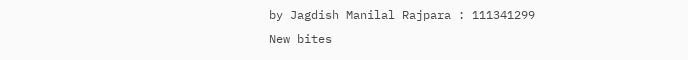by Jagdish Manilal Rajpara : 111341299
New bites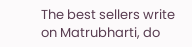The best sellers write on Matrubharti, do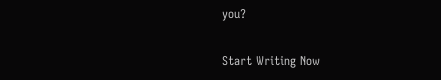you?

Start Writing Now